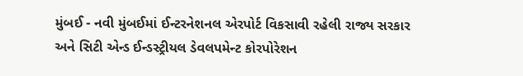મુંબઈ - નવી મુંબઈમાં ઈન્ટરનેશનલ એરપોર્ટ વિકસાવી રહેલી રાજ્ય સરકાર અને સિટી એન્ડ ઈન્ડસ્ટ્રીયલ ડેવલપમેન્ટ કોરપોરેશન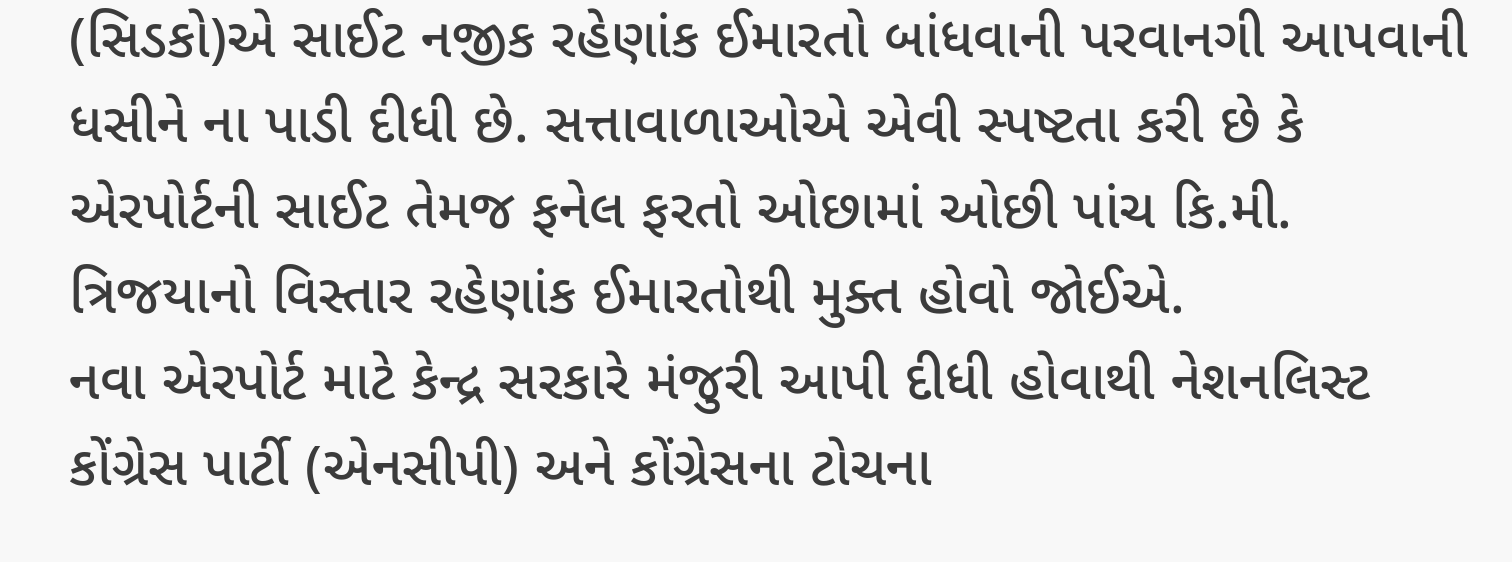(સિડકો)એ સાઈટ નજીક રહેણાંક ઈમારતો બાંધવાની પરવાનગી આપવાની ધસીને ના પાડી દીધી છે. સત્તાવાળાઓએ એવી સ્પષ્ટતા કરી છે કે એરપોર્ટની સાઈટ તેમજ ફનેલ ફરતો ઓછામાં ઓછી પાંચ કિ.મી. ત્રિજયાનો વિસ્તાર રહેણાંક ઈમારતોથી મુક્ત હોવો જોઈએ.
નવા એરપોર્ટ માટે કેન્દ્ર સરકારે મંજુરી આપી દીધી હોવાથી નેશનલિસ્ટ કોંગ્રેસ પાર્ટી (એનસીપી) અને કોંગ્રેસના ટોચના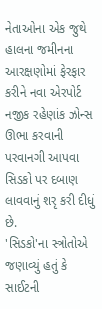નેતાઓના એક જુથે હાલના જમીનના આરક્ષણોમાં ફેરફાર કરીને નવા એરપોર્ટ નજીક રહેણાંક ઝોન્સ ઊભા કરવાની પરવાનગી આપવા સિડકો પર દબાણ લાવવાનું શરૃ કરી દીધું છે.
'સિડકો'ના સ્ત્રોતોએ જણાવ્યું હતું કે સાઈટની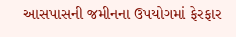આસપાસની જમીનના ઉપયોગમાં ફેરફાર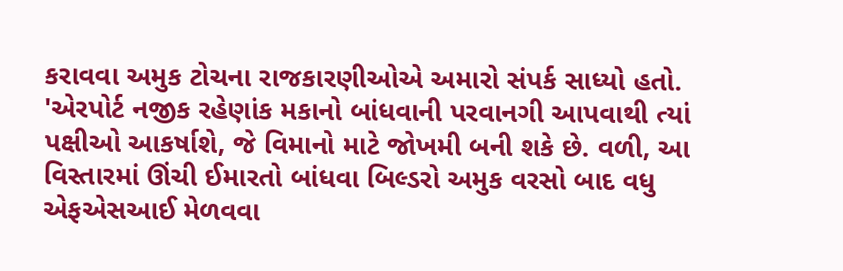કરાવવા અમુક ટોચના રાજકારણીઓએ અમારો સંપર્ક સાધ્યો હતો.
'એરપોર્ટ નજીક રહેણાંક મકાનો બાંધવાની પરવાનગી આપવાથી ત્યાં પક્ષીઓ આકર્ષાશે, જે વિમાનો માટે જોખમી બની શકે છે. વળી, આ વિસ્તારમાં ઊંચી ઈમારતો બાંધવા બિલ્ડરો અમુક વરસો બાદ વધુ એફએસઆઈ મેળવવા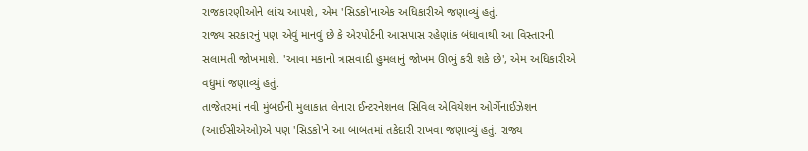રાજકારણીઓને લાંચ આપશે, એમ 'સિડકો'નાએક અધિકારીએ જણાવ્યું હતું.
રાજ્ય સરકારનું પણ એવું માનવું છે કે એરપોર્ટની આસપાસ રહેણાંક બંધાવાથી આ વિસ્તારની સલામતી જોખમાશે. 'આવા મકાનો ત્રાસવાદી હુમલાનું જોખમ ઊભું કરી શકે છે', એમ અધિકારીએ વધુમાં જણાવ્યું હતું.
તાજેતરમાં નવી મુંબઈની મુલાકાત લેનારા ઈન્ટરનેશનલ સિવિલ એવિયેશન ઓર્ગેનાઈઝેશન (આઈસીએઓ)એ પણ 'સિડકો'ને આ બાબતમાં તકેદારી રાખવા જણાવ્યું હતું. રાજ્ય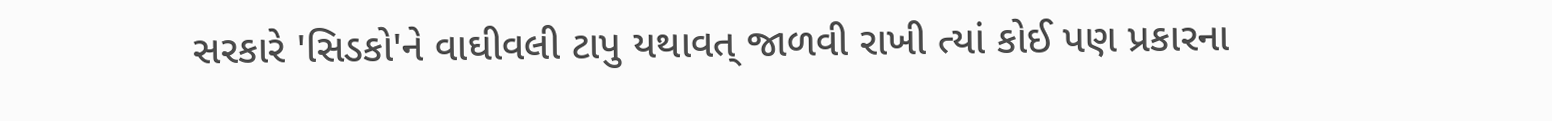સરકારે 'સિડકો'ને વાઘીવલી ટાપુ યથાવત્ જાળવી રાખી ત્યાં કોઈ પણ પ્રકારના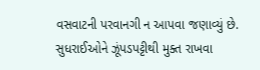વસવાટની પરવાનગી ન આપવા જણાવ્યું છે. સુધરાઈઓને ઝૂંપડપટ્ટીથી મુક્ત રાખવા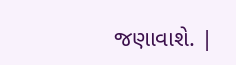જણાવાશે. |